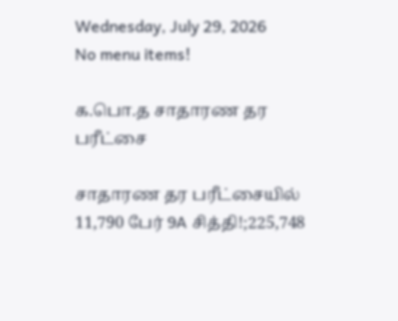Wednesday, July 29, 2026
No menu items!

க.பொ.த சாதாரண தர பரீட்சை

சாதாரண தர பரீட்சையில் 11,790 பேர் 9A சித்தி!;225,748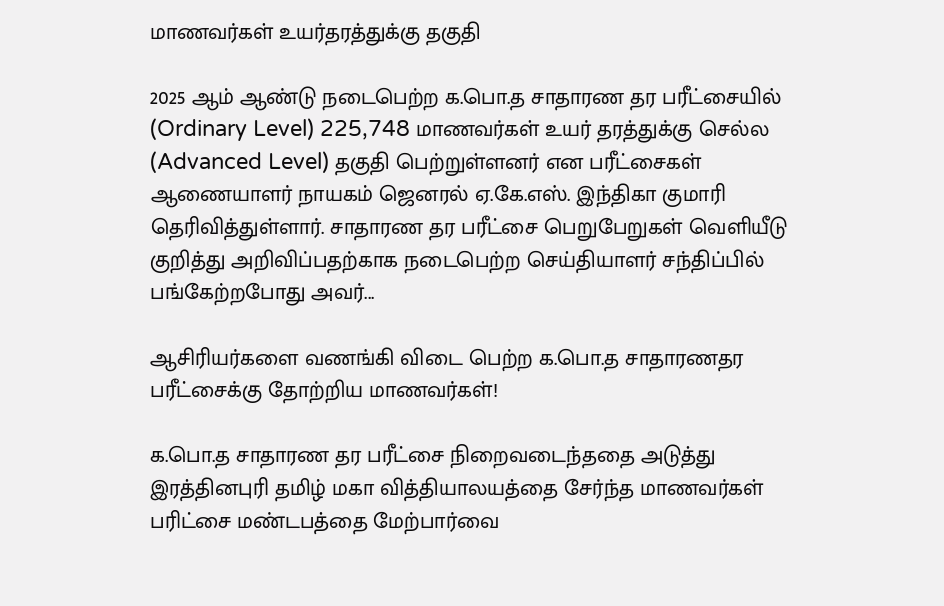மாணவர்கள் உயர்தரத்துக்கு தகுதி

2025 ஆம் ஆண்டு நடைபெற்ற க.பொ.த சாதாரண தர பரீட்சையில் (Ordinary Level) 225,748 மாணவர்கள் உயர் தரத்துக்கு செல்ல (Advanced Level) தகுதி பெற்றுள்ளனர் என பரீட்சைகள் ஆணையாளர் நாயகம் ஜெனரல் ஏ.கே.எஸ். இந்திகா குமாரி தெரிவித்துள்ளார். சாதாரண தர பரீட்சை பெறுபேறுகள் வெளியீடு குறித்து அறிவிப்பதற்காக நடைபெற்ற செய்தியாளர் சந்திப்பில் பங்கேற்றபோது அவர்...

ஆசிரியர்களை வணங்கி விடை பெற்ற க.பொ.த சாதாரணதர பரீட்சைக்கு தோற்றிய மாணவர்கள்!

க.பொ.த சாதாரண தர பரீட்சை நிறைவடைந்ததை அடுத்து இரத்தினபுரி தமிழ் மகா வித்தியாலயத்தை சேர்ந்த மாணவர்கள் பரிட்சை மண்டபத்தை மேற்பார்வை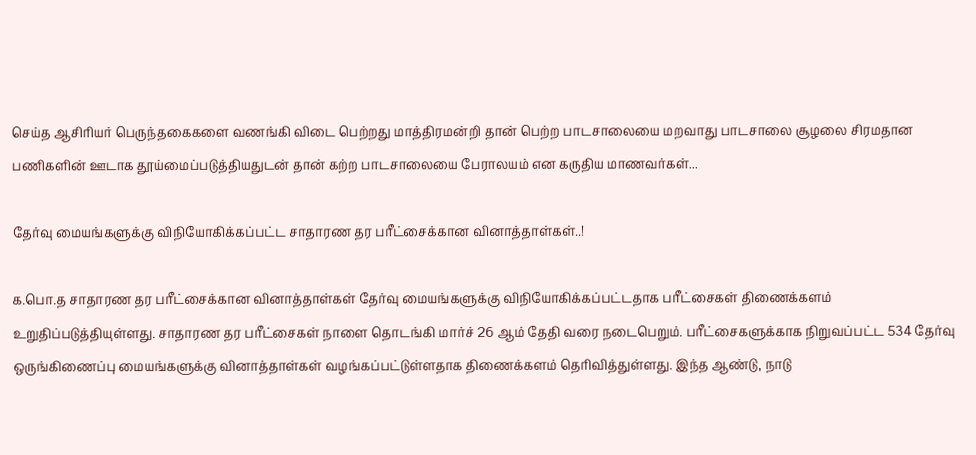செய்த ஆசிரியர் பெருந்தகைகளை வணங்கி விடை பெற்றது மாத்திரமன்றி தான் பெற்ற பாடசாலையை மறவாது பாடசாலை சூழலை சிரமதான பணிகளின் ஊடாக தூய்மைப்படுத்தியதுடன் தான் கற்ற பாடசாலையை பேராலயம் என கருதிய மாணவர்கள்...

தேர்வு மையங்களுக்கு விநியோகிக்கப்பட்ட சாதாரண தர பரீட்சைக்கான வினாத்தாள்கள்..!

க.பொ.த சாதாரண தர பரீட்சைக்கான வினாத்தாள்கள் தேர்வு மையங்களுக்கு விநியோகிக்கப்பட்டதாக பரீட்சைகள் திணைக்களம் உறுதிப்படுத்தியுள்ளது. சாதாரண தர பரீட்சைகள் நாளை தொடங்கி மார்ச் 26 ஆம் தேதி வரை நடைபெறும். பரீட்சைகளுக்காக நிறுவப்பட்ட 534 தேர்வு ஒருங்கிணைப்பு மையங்களுக்கு வினாத்தாள்கள் வழங்கப்பட்டுள்ளதாக திணைக்களம் தெரிவித்துள்ளது. இந்த ஆண்டு, நாடு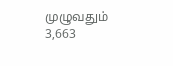முழுவதும் 3,663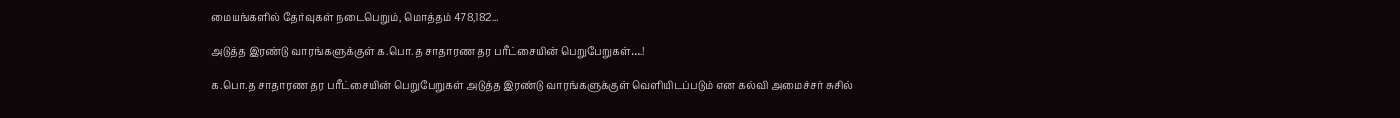மையங்களில் தேர்வுகள் நடைபெறும், மொத்தம் 478,182...

அடுத்த இரண்டு வாரங்களுக்குள் க.பொ.த சாதாரண தர பரீட்சையின் பெறுபேறுகள்….!

க.பொ.த சாதாரண தர பரீட்சையின் பெறுபேறுகள் அடுத்த இரண்டு வாரங்களுக்குள் வெளியிடப்படும் என கல்வி அமைச்சர் சுசில்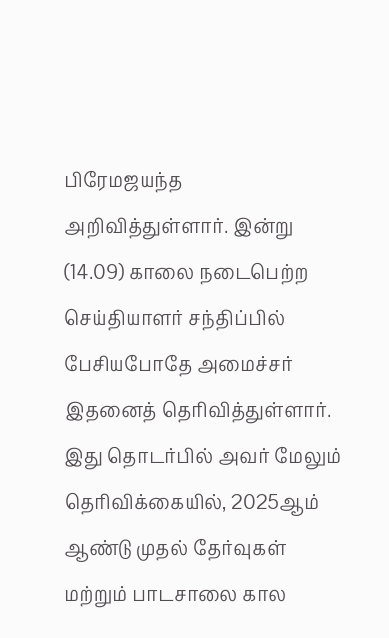பிரேமஜயந்த அறிவித்துள்ளார். இன்று (14.09) காலை நடைபெற்ற செய்தியாளர் சந்திப்பில் பேசியபோதே அமைச்சர் இதனைத் தெரிவித்துள்ளார். இது தொடர்பில் அவர் மேலும் தெரிவிக்கையில், 2025ஆம் ஆண்டு முதல் தேர்வுகள் மற்றும் பாடசாலை கால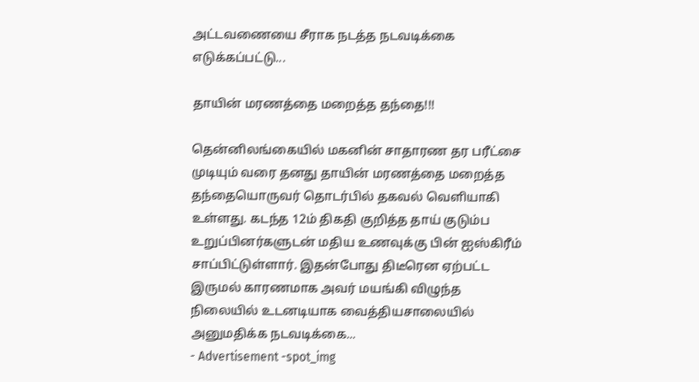அட்டவணையை சீராக நடத்த நடவடிக்கை எடுக்கப்பட்டு...

தாயின் மரணத்தை மறைத்த தந்தை!!!

தென்னிலங்கையில் மகனின் சாதாரண தர பரீட்சை முடியும் வரை தனது தாயின் மரணத்தை மறைத்த தந்தையொருவர் தொடர்பில் தகவல் வெளியாகி உள்ளது. கடந்த 12ம் திகதி குறித்த தாய் குடும்ப உறுப்பினர்களுடன் மதிய உணவுக்கு பின் ஐஸ்கிரீம் சாப்பிட்டுள்ளார். இதன்போது திடீரென ஏற்பட்ட இருமல் காரணமாக அவர் மயங்கி விழுந்த நிலையில் உடனடியாக வைத்தியசாலையில் அனுமதிக்க நடவடிக்கை...
- Advertisement -spot_img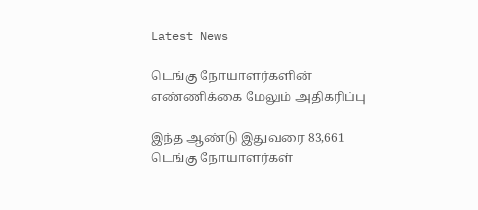Latest News

டெங்கு நோயாளர்களின் எண்ணிக்கை மேலும் அதிகரிப்பு

இந்த ஆண்டு இதுவரை 83,661 டெங்கு நோயாளர்கள்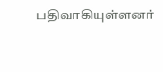பதிவாகியுள்ளனர்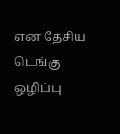என தேசிய டெங்கு ஒழிப்பு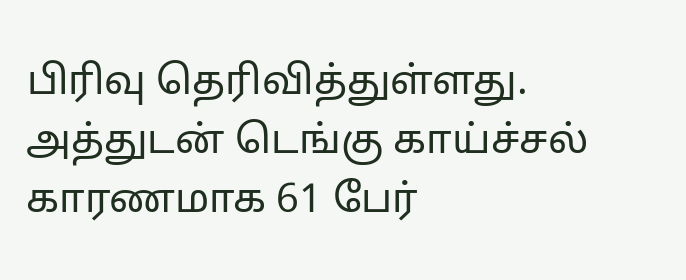பிரிவு தெரிவித்துள்ளது. அத்துடன் டெங்கு காய்ச்சல் காரணமாக 61 பேர்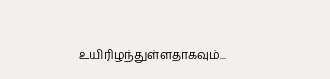உயிரிழந்துள்ளதாகவும்...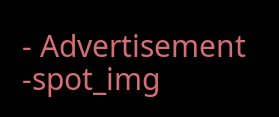- Advertisement -spot_img